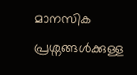മാനസിക പ്രശ്നങ്ങൾക്കുള്ള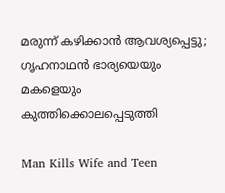മരുന്ന് കഴിക്കാൻ ആവശ്യപ്പെട്ടു; ഗൃഹനാഥൻ ഭാര്യയെയും മകളെയും കുത്തിക്കൊലപ്പെടുത്തി

Man Kills Wife and Teen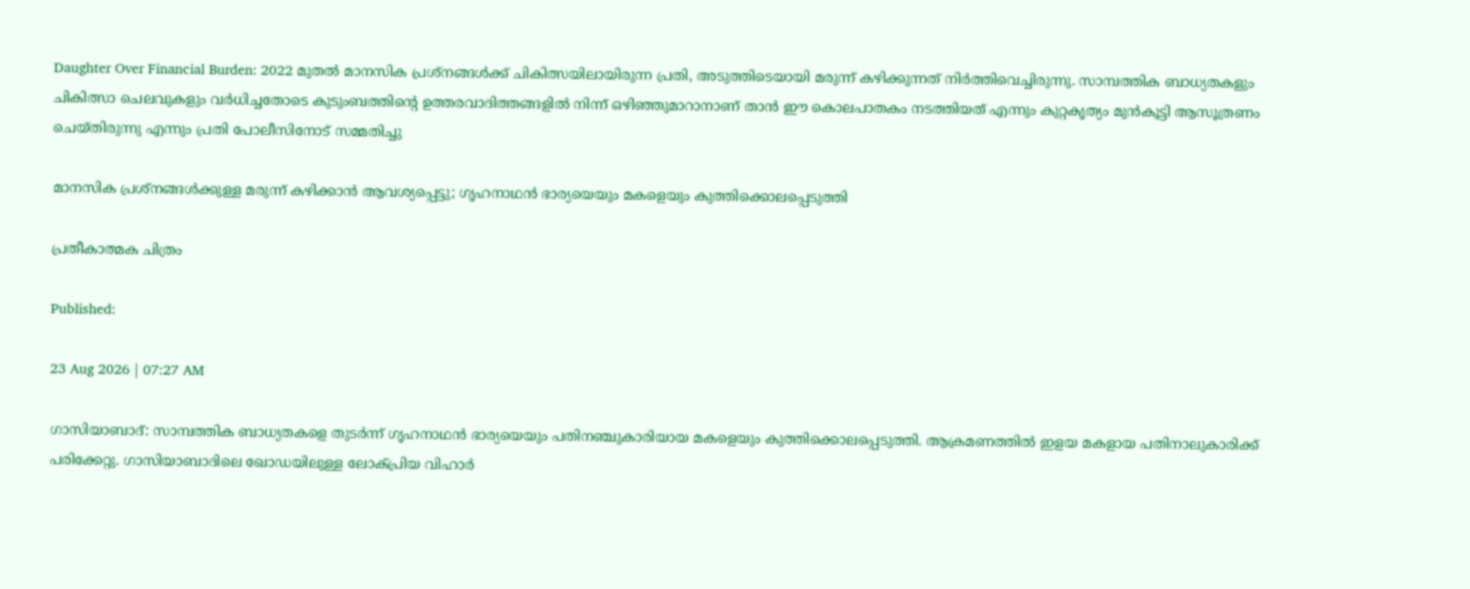Daughter Over Financial Burden: 2022 മുതൽ മാനസിക പ്രശ്നങ്ങൾക്ക് ചികിത്സയിലായിരുന്ന പ്രതി, അടുത്തിടെയായി മരുന്ന് കഴിക്കുന്നത് നിർത്തിവെച്ചിരുന്നു. സാമ്പത്തിക ബാധ്യതകളും ചികിത്സാ ചെലവുകളും വർധിച്ചതോടെ കുടുംബത്തിൻ്റെ ഉത്തരവാദിത്തങ്ങളിൽ നിന്ന് ഒഴിഞ്ഞുമാറാനാണ് താൻ ഈ കൊലപാതകം നടത്തിയത് എന്നും കുറ്റകൃത്യം മുൻകൂട്ടി ആസൂത്രണം ചെയ്തിരുന്നു എന്നും പ്രതി പോലീസിനോട് സമ്മതിച്ചു

മാനസിക പ്രശ്നങ്ങൾക്കുള്ള മരുന്ന് കഴിക്കാൻ ആവശ്യപ്പെട്ടു; ഗൃഹനാഥൻ ഭാര്യയെയും മകളെയും കുത്തിക്കൊലപ്പെടുത്തി

പ്രതീകാത്മക ചിത്രം

Published:

23 Aug 2026 | 07:27 AM

ഗാസിയാബാദ്: സാമ്പത്തിക ബാധ്യതകളെ തുടർന്ന് ഗൃഹനാഥൻ ഭാര്യയെയും പതിനഞ്ചുകാരിയായ മകളെയും കുത്തിക്കൊലപ്പെടുത്തി. ആക്രമണത്തിൽ ഇളയ മകളായ പതിനാലുകാരിക്ക് പരിക്കേറ്റു. ഗാസിയാബാദിലെ ഖോഡയിലുള്ള ലോക്പ്രിയ വിഹാർ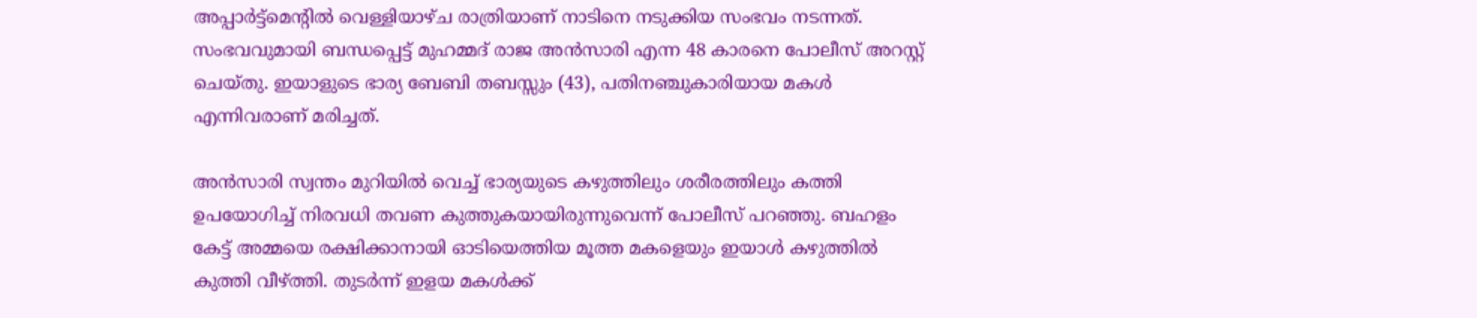അപ്പാർട്ട്മെൻ്റിൽ വെള്ളിയാഴ്ച രാത്രിയാണ് നാടിനെ നടുക്കിയ സംഭവം നടന്നത്. സംഭവവുമായി ബന്ധപ്പെട്ട് മുഹമ്മദ് രാജ അൻസാരി എന്ന 48 കാരനെ പോലീസ് അറസ്റ്റ് ചെയ്തു. ഇയാളുടെ ഭാര്യ ബേബി തബസ്സും (43), പതിനഞ്ചുകാരിയായ മകൾ എന്നിവരാണ് മരിച്ചത്.

അൻസാരി സ്വന്തം മുറിയിൽ വെച്ച് ഭാര്യയുടെ കഴുത്തിലും ശരീരത്തിലും കത്തി ഉപയോഗിച്ച് നിരവധി തവണ കുത്തുകയായിരുന്നുവെന്ന് പോലീസ് പറഞ്ഞു. ബഹളം കേട്ട് അമ്മയെ രക്ഷിക്കാനായി ഓടിയെത്തിയ മൂത്ത മകളെയും ഇയാൾ കഴുത്തിൽ കുത്തി വീഴ്ത്തി. തുടർന്ന് ഇളയ മകൾക്ക്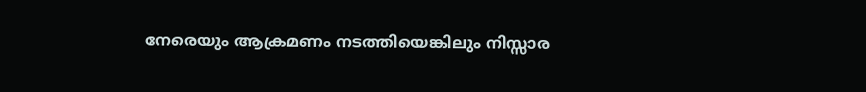നേരെയും ആക്രമണം നടത്തിയെങ്കിലും നിസ്സാര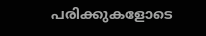പരിക്കുകളോടെ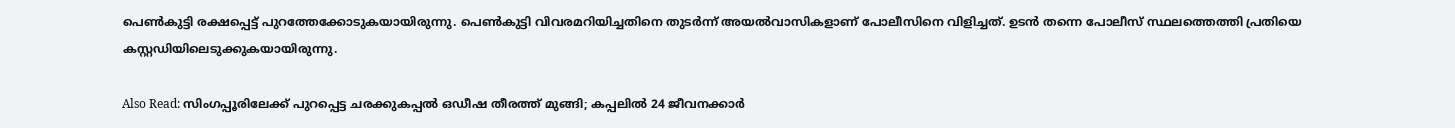പെൺകുട്ടി രക്ഷപ്പെട്ട് പുറത്തേക്കോടുകയായിരുന്നു. പെൺകുട്ടി വിവരമറിയിച്ചതിനെ തുടർന്ന് അയൽവാസികളാണ് പോലീസിനെ വിളിച്ചത്. ഉടൻ തന്നെ പോലീസ് സ്ഥലത്തെത്തി പ്രതിയെ കസ്റ്റഡിയിലെടുക്കുകയായിരുന്നു.

Also Read: സിംഗപ്പൂരിലേക്ക് പുറപ്പെട്ട ചരക്കുകപ്പല്‍ ഒഡീഷ തീരത്ത് മുങ്ങി; കപ്പലില്‍ 24 ജീവനക്കാര്‍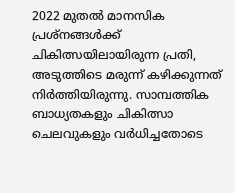2022 മുതൽ മാനസിക പ്രശ്നങ്ങൾക്ക് ചികിത്സയിലായിരുന്ന പ്രതി, അടുത്തിടെ മരുന്ന് കഴിക്കുന്നത് നിർത്തിയിരുന്നു. സാമ്പത്തിക ബാധ്യതകളും ചികിത്സാ ചെലവുകളും വർധിച്ചതോടെ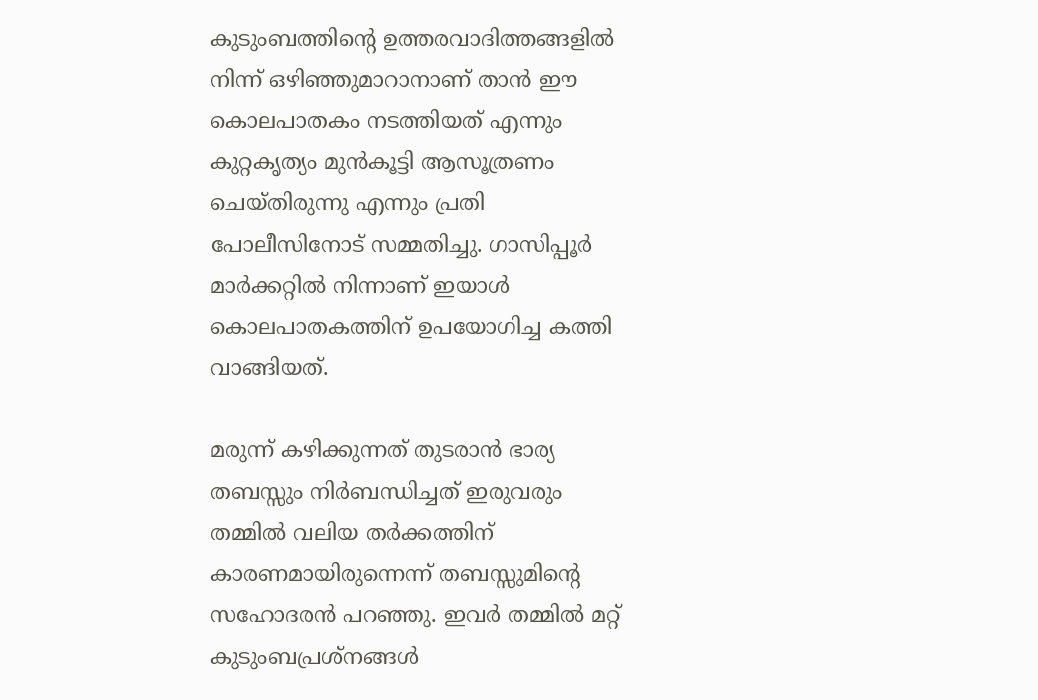കുടുംബത്തിൻ്റെ ഉത്തരവാദിത്തങ്ങളിൽ നിന്ന് ഒഴിഞ്ഞുമാറാനാണ് താൻ ഈ കൊലപാതകം നടത്തിയത് എന്നും കുറ്റകൃത്യം മുൻകൂട്ടി ആസൂത്രണം ചെയ്തിരുന്നു എന്നും പ്രതി പോലീസിനോട് സമ്മതിച്ചു. ഗാസിപ്പൂർ മാർക്കറ്റിൽ നിന്നാണ് ഇയാൾ കൊലപാതകത്തിന് ഉപയോഗിച്ച കത്തി വാങ്ങിയത്.

മരുന്ന് കഴിക്കുന്നത് തുടരാൻ ഭാര്യ തബസ്സും നിർബന്ധിച്ചത് ഇരുവരും തമ്മിൽ വലിയ തർക്കത്തിന് കാരണമായിരുന്നെന്ന് തബസ്സുമിൻ്റെ സഹോദരൻ പറഞ്ഞു. ഇവർ തമ്മിൽ മറ്റ് കുടുംബപ്രശ്നങ്ങൾ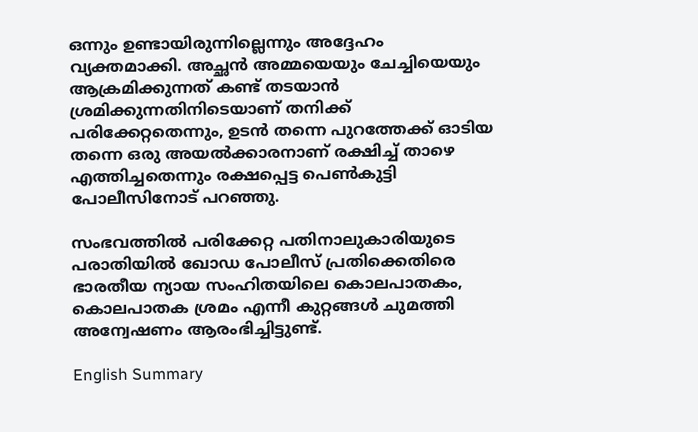ഒന്നും ഉണ്ടായിരുന്നില്ലെന്നും അദ്ദേഹം വ്യക്തമാക്കി. അച്ഛൻ അമ്മയെയും ചേച്ചിയെയും ആക്രമിക്കുന്നത് കണ്ട് തടയാൻ ശ്രമിക്കുന്നതിനിടെയാണ് തനിക്ക് പരിക്കേറ്റതെന്നും, ഉടൻ തന്നെ പുറത്തേക്ക് ഓടിയ തന്നെ ഒരു അയൽക്കാരനാണ് രക്ഷിച്ച് താഴെ എത്തിച്ചതെന്നും രക്ഷപ്പെട്ട പെൺകുട്ടി പോലീസിനോട് പറഞ്ഞു.

സംഭവത്തിൽ പരിക്കേറ്റ പതിനാലുകാരിയുടെ പരാതിയിൽ ഖോഡ പോലീസ് പ്രതിക്കെതിരെ ഭാരതീയ ന്യായ സംഹിതയിലെ കൊലപാതകം, കൊലപാതക ശ്രമം എന്നീ കുറ്റങ്ങൾ ചുമത്തി അന്വേഷണം ആരംഭിച്ചിട്ടുണ്ട്.

English Summary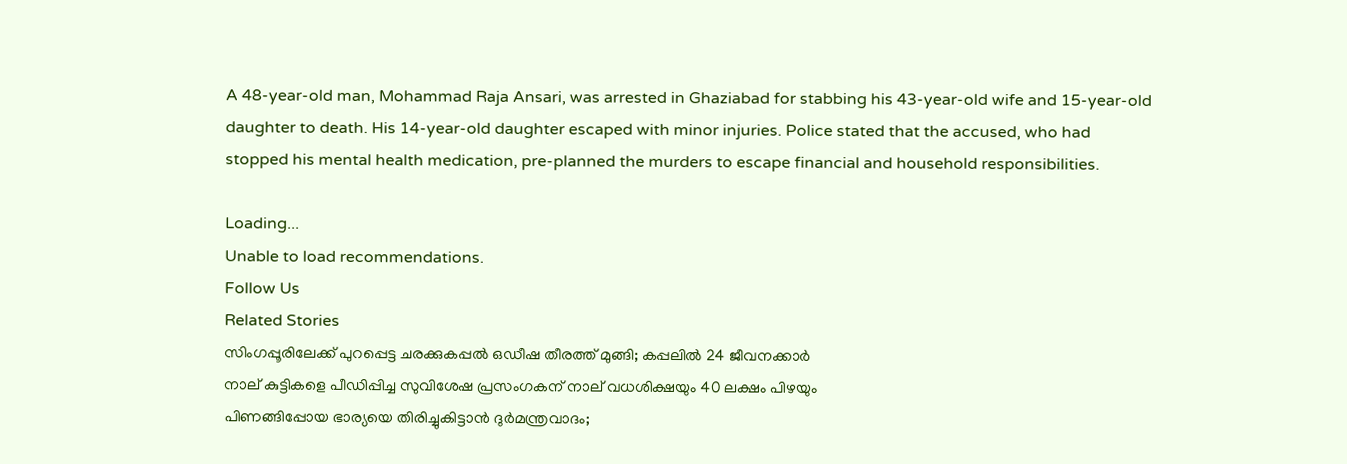A 48-year-old man, Mohammad Raja Ansari, was arrested in Ghaziabad for stabbing his 43-year-old wife and 15-year-old daughter to death. His 14-year-old daughter escaped with minor injuries. Police stated that the accused, who had stopped his mental health medication, pre-planned the murders to escape financial and household responsibilities.

Loading...
Unable to load recommendations.
Follow Us
Related Stories
സിംഗപ്പൂരിലേക്ക് പുറപ്പെട്ട ചരക്കുകപ്പല്‍ ഒഡീഷ തീരത്ത് മുങ്ങി; കപ്പലില്‍ 24 ജീവനക്കാര്‍
നാല് കുട്ടികളെ പീഡിപ്പിച്ച സുവിശേഷ പ്രസംഗകന് നാല് വധശിക്ഷയും 40 ലക്ഷം പിഴയും
പിണങ്ങിപ്പോയ ഭാര്യയെ തിരിച്ചുകിട്ടാൻ ദുർമന്ത്രവാദം;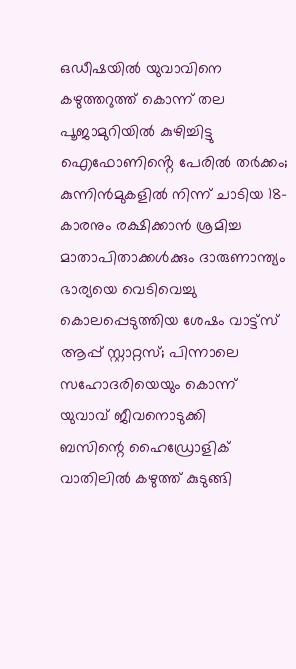ഒഡീഷയിൽ യുവാവിനെ കഴുത്തറുത്ത് കൊന്ന് തല പൂജാമുറിയിൽ കുഴിച്ചിട്ടു
ഐഫോണിൻ്റെ പേരിൽ തർക്കം; കുന്നിൻമുകളിൽ നിന്ന് ചാടിയ 18-കാരനും രക്ഷിക്കാൻ ശ്രമിച്ച മാതാപിതാക്കൾക്കും ദാരുണാന്ത്യം
ഭാര്യയെ വെടിവെച്ചു കൊലപ്പെടുത്തിയ ശേഷം വാട്ട്സ് ആപ്പ് സ്റ്റാറ്റസ്; പിന്നാലെ സഹോദരിയെയും കൊന്ന് യുവാവ് ജീവനൊടുക്കി
ബസിന്റെ ഹൈഡ്രോളിക് വാതിലില്‍ കഴുത്ത് കുടുങ്ങി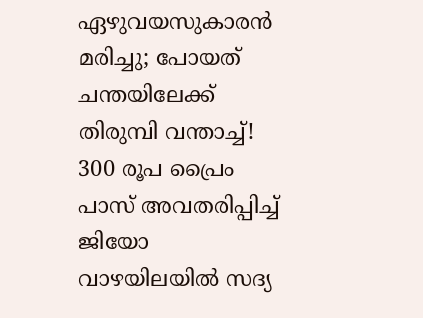ഏഴുവയസുകാരൻ മരിച്ചു; പോയത് ചന്തയിലേക്ക്
തിരുമ്പി വന്താച്ച്! 300 രൂപ പ്രൈം പാസ് അ‌വതരിപ്പിച്ച് ജിയോ
വാഴയിലയിൽ സദ്യ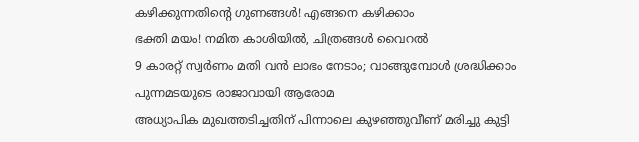കഴിക്കുന്നതിന്റെ ഗുണങ്ങൾ! എങ്ങനെ കഴിക്കാം
ഭക്തി മയം! നമിത കാശിയിൽ, ചിത്രങ്ങൾ വൈറൽ
9 കാരറ്റ് സ്വര്‍ണം മതി വന്‍ ലാഭം നേടാം; വാങ്ങുമ്പോള്‍ ശ്രദ്ധിക്കാം
പുന്നമടയുടെ രാജാവായി ആരോമ
അധ്യാപിക മുഖത്തടിച്ചതിന് പിന്നാലെ കുഴഞ്ഞുവീണ് മരിച്ചു കുട്ടി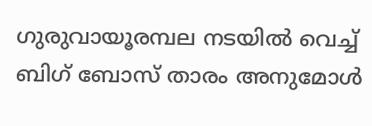ഗുരുവായൂരമ്പല നടയിൽ വെച്ച് ബിഗ് ബോസ് താരം അനുമോൾ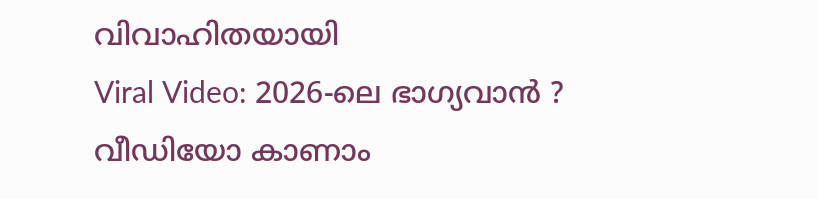വിവാഹിതയായി
Viral Video: 2026-ലെ ഭാഗ്യവാൻ ? വീഡിയോ കാണാം